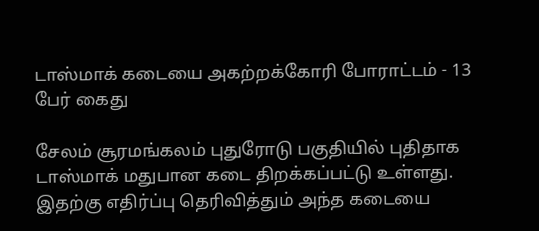டாஸ்மாக் கடையை அகற்றக்கோரி போராட்டம் - 13 பேர் கைது

சேலம் சூரமங்கலம் புதுரோடு பகுதியில் புதிதாக டாஸ்மாக் மதுபான கடை திறக்கப்பட்டு உள்ளது. இதற்கு எதிர்ப்பு தெரிவித்தும் அந்த கடையை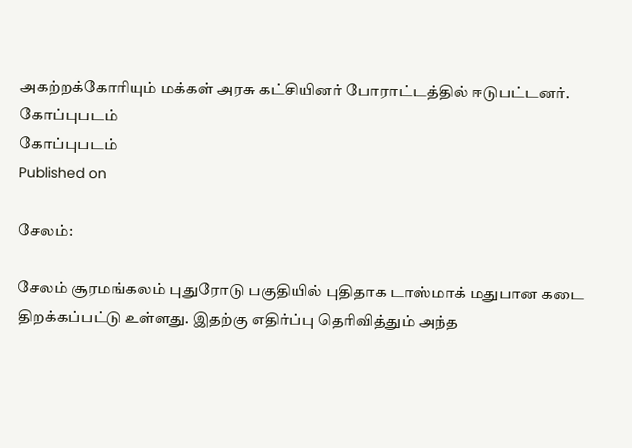அகற்றக்கோரியும் மக்கள் அரசு கட்சியினர் போராட்டத்தில் ஈடுபட்டனர்.
கோப்புபடம்
கோப்புபடம்
Published on

சேலம்:

சேலம் சூரமங்கலம் புதுரோடு பகுதியில் புதிதாக டாஸ்மாக் மதுபான கடை திறக்கப்பட்டு உள்ளது. இதற்கு எதிர்ப்பு தெரிவித்தும் அந்த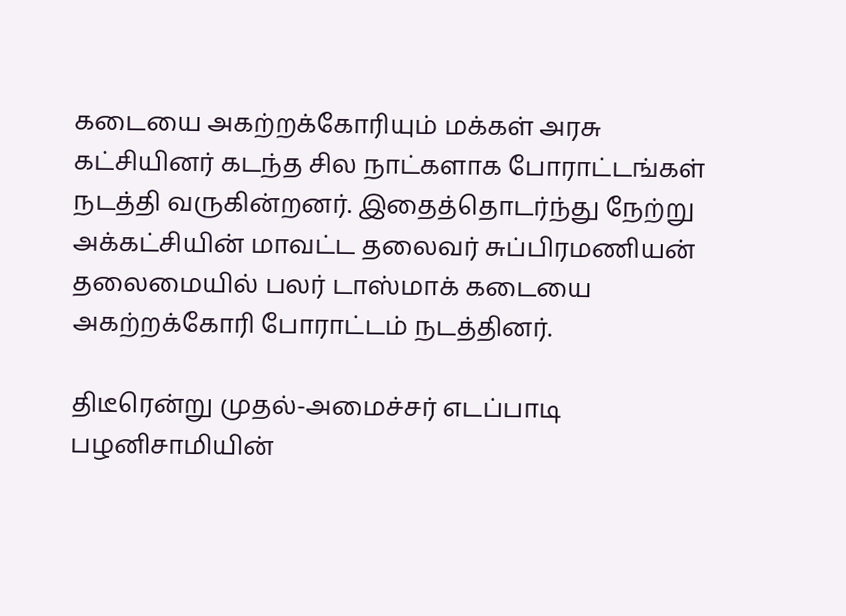கடையை அகற்றக்கோரியும் மக்கள் அரசு கட்சியினர் கடந்த சில நாட்களாக போராட்டங்கள் நடத்தி வருகின்றனர். இதைத்தொடர்ந்து நேற்று அக்கட்சியின் மாவட்ட தலைவர் சுப்பிரமணியன் தலைமையில் பலர் டாஸ்மாக் கடையை அகற்றக்கோரி போராட்டம் நடத்தினர்.

திடீரென்று முதல்-அமைச்சர் எடப்பாடி பழனிசாமியின்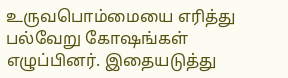உருவபொம்மையை எரித்து பல்வேறு கோஷங்கள் எழுப்பினர். இதையடுத்து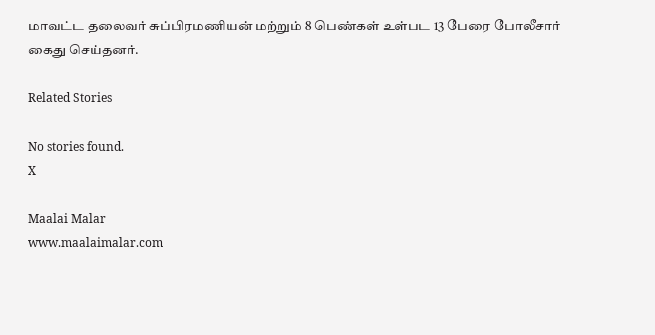மாவட்ட தலைவர் சுப்பிரமணியன் மற்றும் 8 பெண்கள் உள்பட 13 பேரை போலீசார் கைது செய்தனர்.

Related Stories

No stories found.
X

Maalai Malar
www.maalaimalar.com